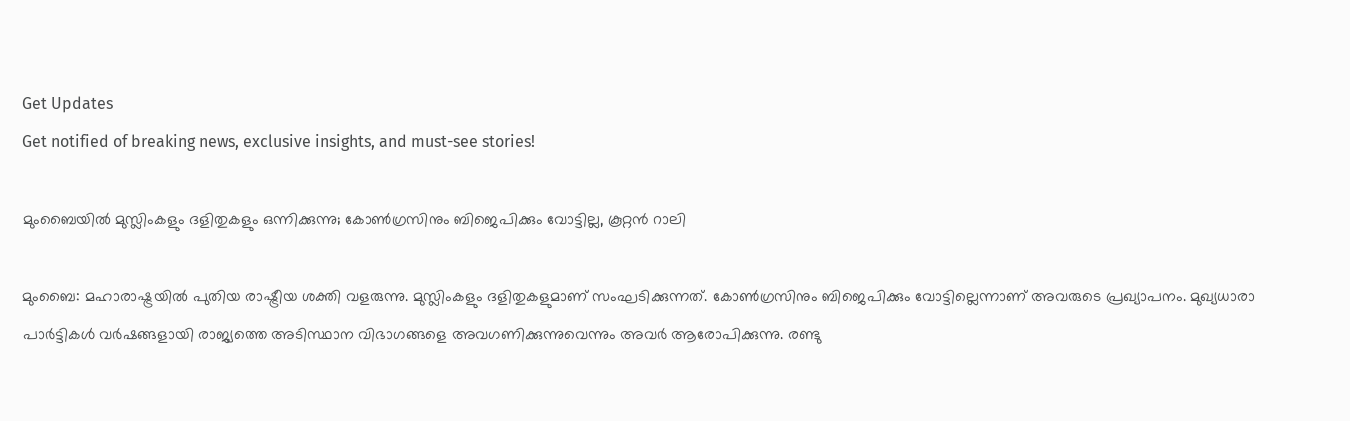Get Updates
Get notified of breaking news, exclusive insights, and must-see stories!

മുംബൈയില്‍ മുസ്ലിംകളും ദളിതുകളും ഒന്നിക്കുന്നു; കോണ്‍ഗ്രസിനും ബിജെപിക്കും വോട്ടില്ല, കൂറ്റന്‍ റാലി

മുംബൈ: മഹാരാഷ്ട്രയില്‍ പുതിയ രാഷ്ട്രീയ ശക്തി വളരുന്നു. മുസ്ലിംകളും ദളിതുകളുമാണ് സംഘടിക്കുന്നത്. കോണ്‍ഗ്രസിനും ബിജെപിക്കും വോട്ടില്ലെന്നാണ് അവരുടെ പ്രഖ്യാപനം. മുഖ്യധാരാ പാര്‍ട്ടികള്‍ വര്‍ഷങ്ങളായി രാജ്യത്തെ അടിസ്ഥാന വിഭാഗങ്ങളെ അവഗണിക്കുന്നുവെന്നും അവര്‍ ആരോപിക്കുന്നു. രണ്ടു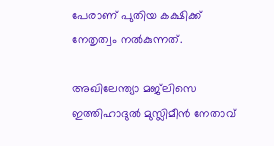പേരാണ് പുതിയ കക്ഷിക്ക് നേതൃത്വം നല്‍കുന്നത്.

അഖിലേന്ത്യാ മജ്‌ലിസെ ഇത്തിഹാദുല്‍ മുസ്ലിമീന്‍ നേതാവ്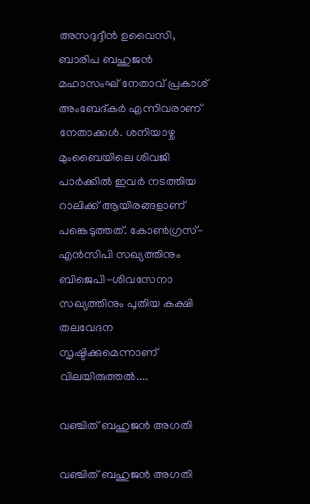അസദുദ്ദീന്‍ ഉവൈസി, ബാരിപ ബഹുജന്‍ മഹാസംഘ് നേതാവ് പ്രകാശ് അംബേദ്കര്‍ എന്നിവരാണ് നേതാക്കള്‍. ശനിയാഴ്ച മുംബൈയിലെ ശിവജി പാര്‍ക്കില്‍ ഇവര്‍ നടത്തിയ റാലിക്ക് ആയിരങ്ങളാണ് പങ്കെടുത്തത്. കോണ്‍ഗ്രസ്-എന്‍സിപി സഖ്യത്തിനും ബിജെപി-ശിവസേനാ സഖ്യത്തിനും പുതിയ കക്ഷി തലവേദന സൃഷ്ടിക്കുമെന്നാണ് വിലയിരുത്തല്‍....

വഞ്ചിത് ബഹുജന്‍ അഗതി

വഞ്ചിത് ബഹുജന്‍ അഗതി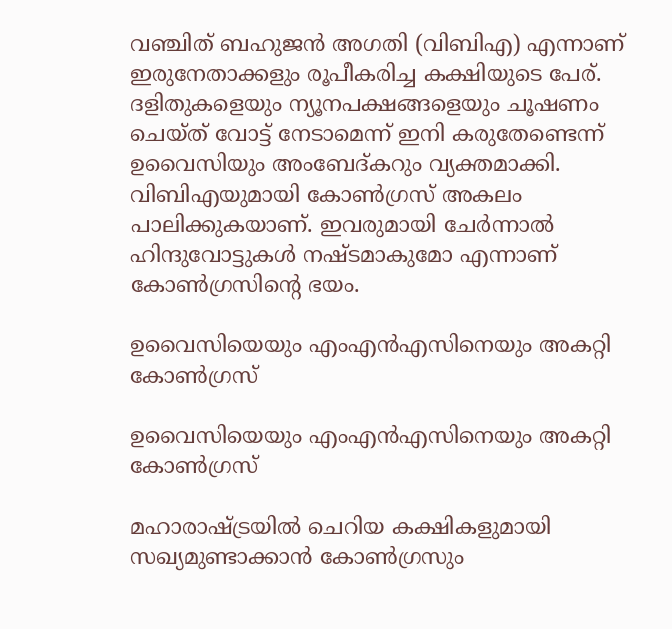വഞ്ചിത് ബഹുജന്‍ അഗതി (വിബിഎ) എന്നാണ് ഇരുനേതാക്കളും രൂപീകരിച്ച കക്ഷിയുടെ പേര്. ദളിതുകളെയും ന്യൂനപക്ഷങ്ങളെയും ചൂഷണം ചെയ്ത് വോട്ട് നേടാമെന്ന് ഇനി കരുതേണ്ടെന്ന് ഉവൈസിയും അംബേദ്കറും വ്യക്തമാക്കി. വിബിഎയുമായി കോണ്‍ഗ്രസ് അകലം പാലിക്കുകയാണ്. ഇവരുമായി ചേര്‍ന്നാല്‍ ഹിന്ദുവോട്ടുകള്‍ നഷ്ടമാകുമോ എന്നാണ് കോണ്‍ഗ്രസിന്റെ ഭയം.

ഉവൈസിയെയും എംഎന്‍എസിനെയും അകറ്റി കോണ്‍ഗ്രസ്

ഉവൈസിയെയും എംഎന്‍എസിനെയും അകറ്റി കോണ്‍ഗ്രസ്

മഹാരാഷ്ട്രയില്‍ ചെറിയ കക്ഷികളുമായി സഖ്യമുണ്ടാക്കാന്‍ കോണ്‍ഗ്രസും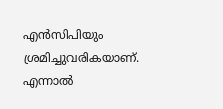എന്‍സിപിയും ശ്രമിച്ചുവരികയാണ്. എന്നാല്‍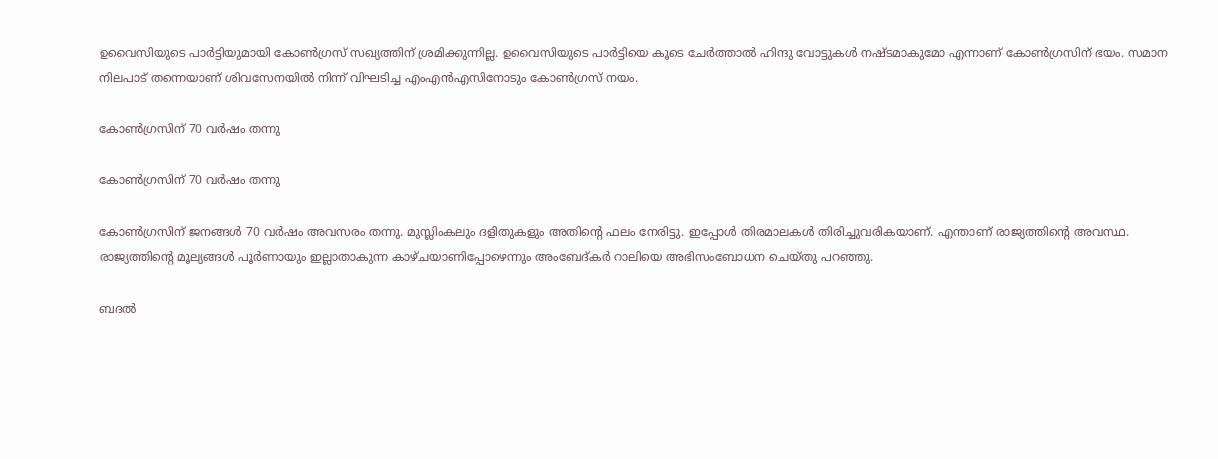ഉവൈസിയുടെ പാര്‍ട്ടിയുമായി കോണ്‍ഗ്രസ് സഖ്യത്തിന് ശ്രമിക്കുന്നില്ല. ഉവൈസിയുടെ പാര്‍ട്ടിയെ കൂടെ ചേര്‍ത്താല്‍ ഹിന്ദു വോട്ടുകള്‍ നഷ്ടമാകുമോ എന്നാണ് കോണ്‍ഗ്രസിന് ഭയം. സമാന നിലപാട് തന്നെയാണ് ശിവസേനയില്‍ നിന്ന് വിഘടിച്ച എംഎന്‍എസിനോടും കോണ്‍ഗ്രസ് നയം.

കോണ്‍ഗ്രസിന് 70 വര്‍ഷം തന്നു

കോണ്‍ഗ്രസിന് 70 വര്‍ഷം തന്നു

കോണ്‍ഗ്രസിന് ജനങ്ങള്‍ 70 വര്‍ഷം അവസരം തന്നു. മുസ്ലിംകലും ദളിതുകളും അതിന്റെ ഫലം നേരിട്ടു. ഇപ്പോള്‍ തിരമാലകള്‍ തിരിച്ചുവരികയാണ്. എന്താണ് രാജ്യത്തിന്റെ അവസ്ഥ. രാജ്യത്തിന്റെ മൂല്യങ്ങള്‍ പൂര്‍ണായും ഇല്ലാതാകുന്ന കാഴ്ചയാണിപ്പോഴെന്നും അംബേദ്കര്‍ റാലിയെ അഭിസംബോധന ചെയ്തു പറഞ്ഞു.

ബദല്‍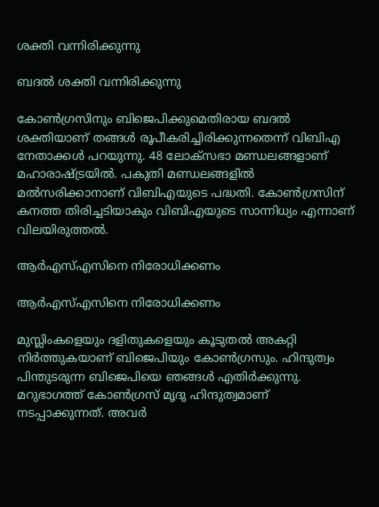ശക്തി വന്നിരിക്കുന്നു

ബദല്‍ ശക്തി വന്നിരിക്കുന്നു

കോണ്‍ഗ്രസിനും ബിജെപിക്കുമെതിരായ ബദല്‍ ശക്തിയാണ് തങ്ങള്‍ രൂപീകരിച്ചിരിക്കുന്നതെന്ന് വിബിഎ നേതാക്കള്‍ പറയുന്നു. 48 ലോക്‌സഭാ മണ്ഡലങ്ങളാണ് മഹാരാഷ്ട്രയില്‍. പകുതി മണ്ഡലങ്ങളില്‍ മല്‍സരിക്കാനാണ് വിബിഎയുടെ പദ്ധതി. കോണ്‍ഗ്രസിന് കനത്ത തിരിച്ചടിയാകും വിബിഎയുടെ സാന്നിധ്യം എന്നാണ് വിലയിരുത്തല്‍.

ആര്‍എസ്എസിനെ നിരോധിക്കണം

ആര്‍എസ്എസിനെ നിരോധിക്കണം

മുസ്ലിംകളെയും ദളിതുകളെയും കൂടുതല്‍ അകറ്റി നിര്‍ത്തുകയാണ് ബിജെപിയും കോണ്‍ഗ്രസും. ഹിന്ദുത്വം പിന്തുടരുന്ന ബിജെപിയെ ഞങ്ങള്‍ എതിര്‍ക്കുന്നു. മറുഭാഗത്ത് കോണ്‍ഗ്രസ് മൃദു ഹിന്ദുത്വമാണ് നടപ്പാക്കുന്നത്. അവര്‍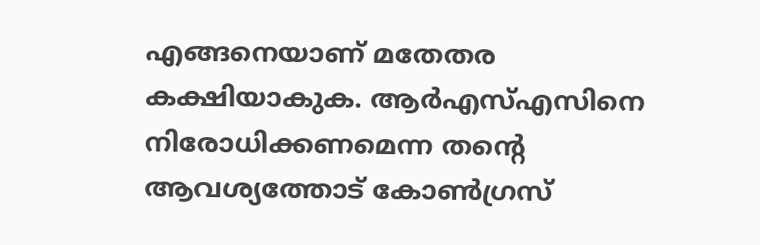എങ്ങനെയാണ് മതേതര കക്ഷിയാകുക. ആര്‍എസ്എസിനെ നിരോധിക്കണമെന്ന തന്റെ ആവശ്യത്തോട് കോണ്‍ഗ്രസ്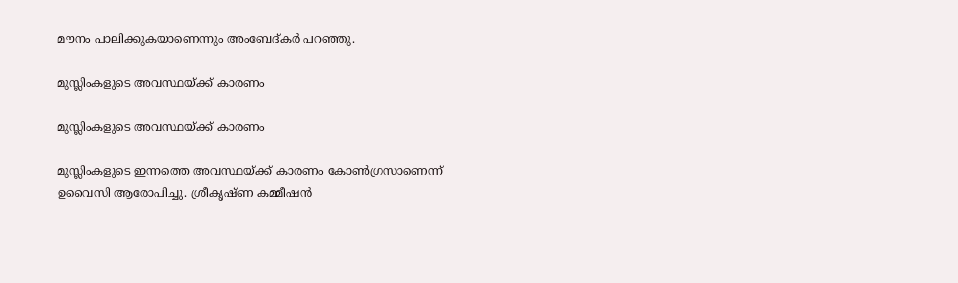മൗനം പാലിക്കുകയാണെന്നും അംബേദ്കര്‍ പറഞ്ഞു.

മുസ്ലിംകളുടെ അവസ്ഥയ്ക്ക് കാരണം

മുസ്ലിംകളുടെ അവസ്ഥയ്ക്ക് കാരണം

മുസ്ലിംകളുടെ ഇന്നത്തെ അവസ്ഥയ്ക്ക് കാരണം കോണ്‍ഗ്രസാണെന്ന് ഉവൈസി ആരോപിച്ചു. ശ്രീകൃഷ്ണ കമ്മീഷന്‍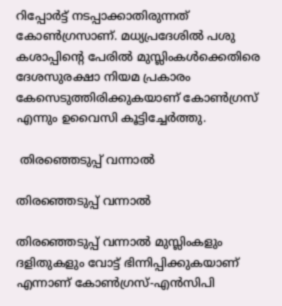റിപ്പോര്‍ട്ട് നടപ്പാക്കാതിരുന്നത് കോണ്‍ഗ്രസാണ്. മധ്യപ്രദേശില്‍ പശു കശാപ്പിന്റെ പേരില്‍ മുസ്ലിംകള്‍ക്കെതിരെ ദേശസുരക്ഷാ നിയമ പ്രകാരം കേസെടുത്തിരിക്കുകയാണ് കോണ്‍ഗ്രസ് എന്നും ഉവൈസി കൂട്ടിച്ചേര്‍ത്തു.

 തിരഞ്ഞെടുപ്പ് വന്നാല്‍

തിരഞ്ഞെടുപ്പ് വന്നാല്‍

തിരഞ്ഞെടുപ്പ് വന്നാല്‍ മുസ്ലിംകളും ദളിതുകളും വോട്ട് ഭിന്നിപ്പിക്കുകയാണ് എന്നാണ് കോണ്‍ഗ്രസ്-എന്‍സിപി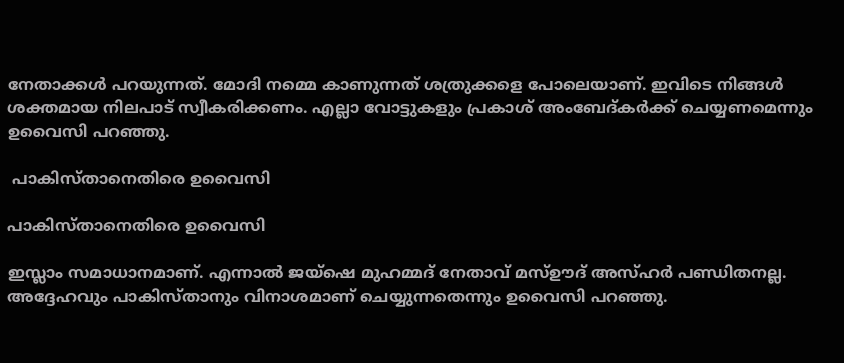നേതാക്കള്‍ പറയുന്നത്. മോദി നമ്മെ കാണുന്നത് ശത്രുക്കളെ പോലെയാണ്. ഇവിടെ നിങ്ങള്‍ ശക്തമായ നിലപാട് സ്വീകരിക്കണം. എല്ലാ വോട്ടുകളും പ്രകാശ് അംബേദ്കര്‍ക്ക് ചെയ്യണമെന്നും ഉവൈസി പറഞ്ഞു.

 പാകിസ്താനെതിരെ ഉവൈസി

പാകിസ്താനെതിരെ ഉവൈസി

ഇസ്ലാം സമാധാനമാണ്. എന്നാല്‍ ജയ്‌ഷെ മുഹമ്മദ് നേതാവ് മസ്ഊദ് അസ്ഹര്‍ പണ്ഡിതനല്ല. അദ്ദേഹവും പാകിസ്താനും വിനാശമാണ് ചെയ്യുന്നതെന്നും ഉവൈസി പറഞ്ഞു.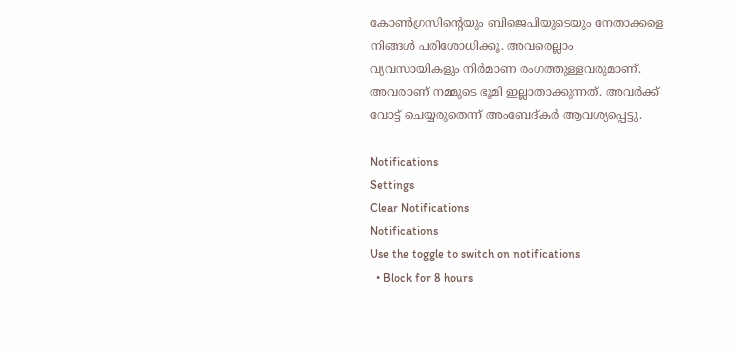കോണ്‍ഗ്രസിന്റെയും ബിജെപിയുടെയും നേതാക്കളെ നിങ്ങള്‍ പരിശോധിക്കൂ. അവരെല്ലാം വ്യവസായികളും നിര്‍മാണ രംഗത്തുള്ളവരുമാണ്. അവരാണ് നമ്മുടെ ഭൂമി ഇല്ലാതാക്കുന്നത്. അവര്‍ക്ക് വോട്ട് ചെയ്യരുതെന്ന് അംബേദ്കര്‍ ആവശ്യപ്പെട്ടു.

Notifications
Settings
Clear Notifications
Notifications
Use the toggle to switch on notifications
  • Block for 8 hours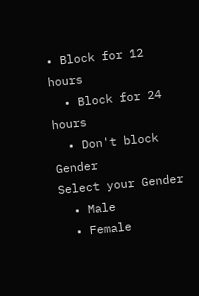• Block for 12 hours
  • Block for 24 hours
  • Don't block
Gender
Select your Gender
  • Male
  • Female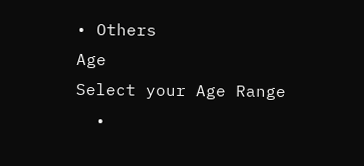• Others
Age
Select your Age Range
  •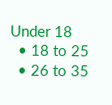Under 18
  • 18 to 25
  • 26 to 35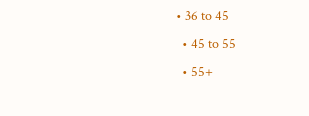• 36 to 45
  • 45 to 55
  • 55+